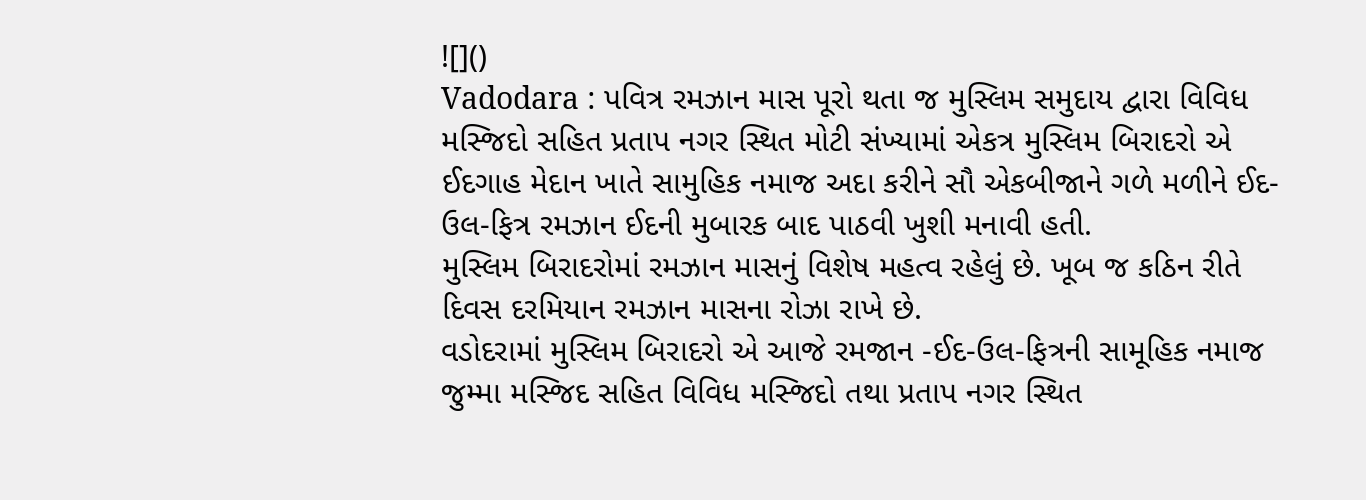![]()
Vadodara : પવિત્ર રમઝાન માસ પૂરો થતા જ મુસ્લિમ સમુદાય દ્વારા વિવિધ મસ્જિદો સહિત પ્રતાપ નગર સ્થિત મોટી સંખ્યામાં એકત્ર મુસ્લિમ બિરાદરો એ ઈદગાહ મેદાન ખાતે સામુહિક નમાજ અદા કરીને સૌ એકબીજાને ગળે મળીને ઈદ-ઉલ-ફિત્ર રમઝાન ઈદની મુબારક બાદ પાઠવી ખુશી મનાવી હતી.
મુસ્લિમ બિરાદરોમાં રમઝાન માસનું વિશેષ મહત્વ રહેલું છે. ખૂબ જ કઠિન રીતે દિવસ દરમિયાન રમઝાન માસના રોઝા રાખે છે.
વડોદરામાં મુસ્લિમ બિરાદરો એ આજે રમજાન -ઈદ-ઉલ-ફિત્રની સામૂહિક નમાજ જુમ્મા મસ્જિદ સહિત વિવિધ મસ્જિદો તથા પ્રતાપ નગર સ્થિત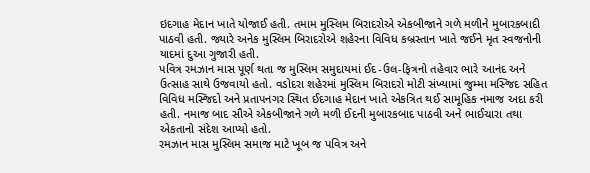ઇદગાહ મેદાન ખાતે યોજાઈ હતી. તમામ મુસ્લિમ બિરાદરોએ એકબીજાને ગળે મળીને મુબારકબાદી પાઠવી હતી. જ્યારે અનેક મુસ્લિમ બિરાદરોએ શહેરના વિવિધ કબ્રસ્તાન ખાતે જઈને મૃત સ્વજનોની યાદમાં દુઆ ગુજારી હતી.
પવિત્ર રમઝાન માસ પૂર્ણ થતા જ મુસ્લિમ સમુદાયમાં ઈદ-ઉલ-ફિત્રનો તહેવાર ભારે આનંદ અને ઉત્સાહ સાથે ઉજવાયો હતો. વડોદરા શહેરમાં મુસ્લિમ બિરાદરો મોટી સંખ્યામાં જુમ્મા મસ્જિદ સહિત વિવિધ મસ્જિદો અને પ્રતાપનગર સ્થિત ઈદગાહ મેદાન ખાતે એકત્રિત થઈ સામૂહિક નમાજ અદા કરી હતી. નમાજ બાદ સૌએ એકબીજાને ગળે મળી ઈદની મુબારકબાદ પાઠવી અને ભાઈચારા તથા એકતાનો સંદેશ આપ્યો હતો.
રમઝાન માસ મુસ્લિમ સમાજ માટે ખૂબ જ પવિત્ર અને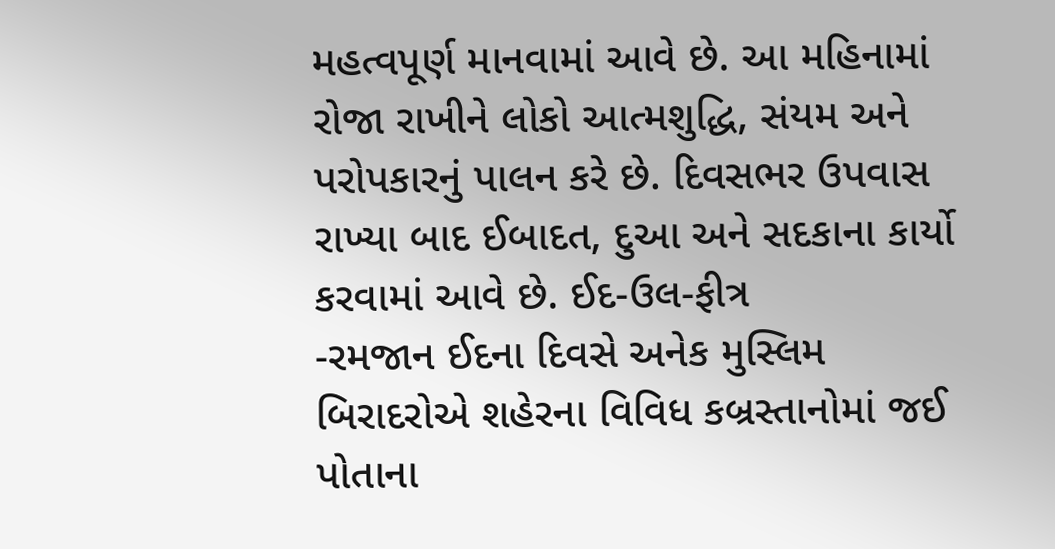મહત્વપૂર્ણ માનવામાં આવે છે. આ મહિનામાં રોજા રાખીને લોકો આત્મશુદ્ધિ, સંયમ અને પરોપકારનું પાલન કરે છે. દિવસભર ઉપવાસ રાખ્યા બાદ ઈબાદત, દુઆ અને સદકાના કાર્યો કરવામાં આવે છે. ઈદ-ઉલ-ફીત્ર
-રમજાન ઈદના દિવસે અનેક મુસ્લિમ બિરાદરોએ શહેરના વિવિધ કબ્રસ્તાનોમાં જઈ પોતાના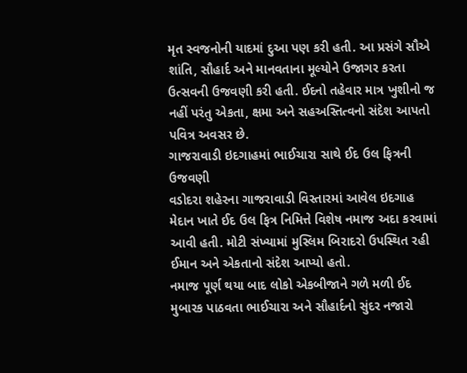મૃત સ્વજનોની યાદમાં દુઆ પણ કરી હતી. આ પ્રસંગે સૌએ શાંતિ, સૌહાર્દ અને માનવતાના મૂલ્યોને ઉજાગર કરતા ઉત્સવની ઉજવણી કરી હતી. ઈદનો તહેવાર માત્ર ખુશીનો જ નહીં પરંતુ એકતા, ક્ષમા અને સહઅસ્તિત્વનો સંદેશ આપતો પવિત્ર અવસર છે.
ગાજરાવાડી ઇદગાહમાં ભાઈચારા સાથે ઈદ ઉલ ફિત્રની ઉજવણી
વડોદરા શહેરના ગાજરાવાડી વિસ્તારમાં આવેલ ઇદગાહ મેદાન ખાતે ઈદ ઉલ ફિત્ર નિમિત્તે વિશેષ નમાજ અદા કરવામાં આવી હતી. મોટી સંખ્યામાં મુસ્લિમ બિરાદરો ઉપસ્થિત રહી ઈમાન અને એકતાનો સંદેશ આપ્યો હતો.
નમાજ પૂર્ણ થયા બાદ લોકો એકબીજાને ગળે મળી ઈદ મુબારક પાઠવતા ભાઈચારા અને સૌહાર્દનો સુંદર નજારો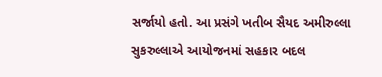સર્જાયો હતો. આ પ્રસંગે ખતીબ સૈયદ અમીરુલ્લા સુકરુલ્લાએ આયોજનમાં સહકાર બદલ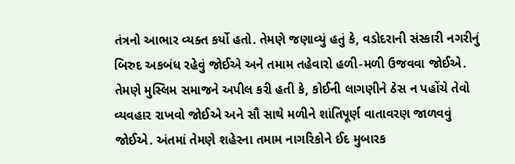તંત્રનો આભાર વ્યક્ત કર્યો હતો. તેમણે જણાવ્યું હતું કે, વડોદરાની સંસ્કારી નગરીનું બિરુદ અકબંધ રહેવું જોઈએ અને તમામ તહેવારો હળી-મળી ઉજવવા જોઈએ. તેમણે મુસ્લિમ સમાજને અપીલ કરી હતી કે, કોઈની લાગણીને ઠેસ ન પહોંચે તેવો વ્યવહાર રાખવો જોઈએ અને સૌ સાથે મળીને શાંતિપૂર્ણ વાતાવરણ જાળવવું જોઈએ. અંતમાં તેમણે શહેરના તમામ નાગરિકોને ઈદ મુબારક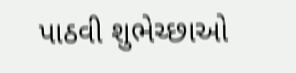પાઠવી શુભેચ્છાઓ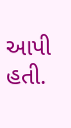આપી હતી.